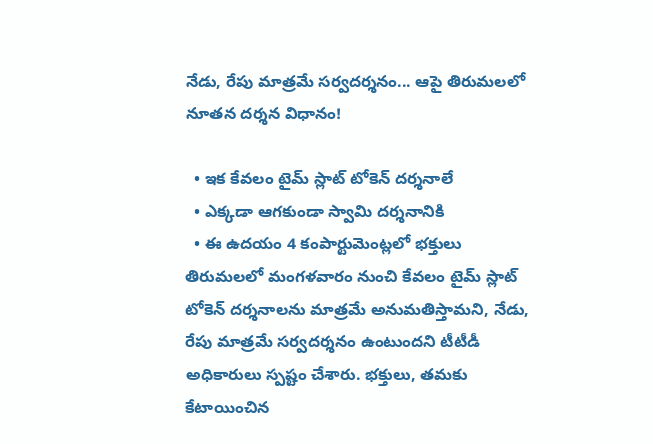నేడు, రేపు మాత్రమే సర్వదర్శనం... ఆపై తిరుమలలో నూతన దర్శన విధానం!

  • ఇక కేవలం టైమ్ స్లాట్ టోకెన్ దర్శనాలే
  • ఎక్కడా ఆగకుండా స్వామి దర్శనానికి
  • ఈ ఉదయం 4 కంపార్టుమెంట్లలో భక్తులు
తిరుమలలో మంగళవారం నుంచి కేవలం టైమ్ స్లాట్ టోకెన్ దర్శనాలను మాత్రమే అనుమతిస్తామని, నేడు, రేపు మాత్రమే సర్వదర్శనం ఉంటుందని టీటీడీ అధికారులు స్పష్టం చేశారు. భక్తులు, తమకు కేటాయించిన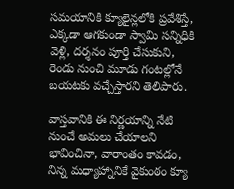సమయానికి క్యూలైన్లలోకి ప్రవేశిస్తే, ఎక్కడా ఆగకుండా స్వామి సన్నిధికి వెళ్లి, దర్శనం పూర్తి చేసుకుని, రెండు నుంచి మూడు గంటల్లోనే బయటకు వచ్చేస్తారని తెలిపారు.

వాస్తవానికి ఈ నిర్ణయాన్ని నేటి నుంచే అమలు చేయాలని భావించినా, వారాంతం కావడం, నిన్న మధ్యాహ్నానికే వైకుంఠం క్యూ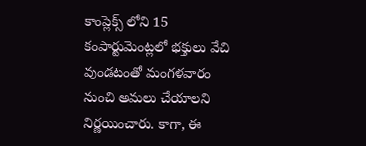కాంప్లెక్స్ లోని 15 కంపార్టుమెంట్లలో భక్తులు వేచి వుండటంతో మంగళవారం నుంచి అమలు చేయాలని నిర్ణయించారు. కాగా, ఈ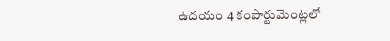ఉదయం 4 కంపార్టుమెంట్లలో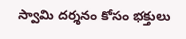స్వామి దర్శనం కోసం భక్తులు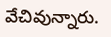వేచివున్నారు.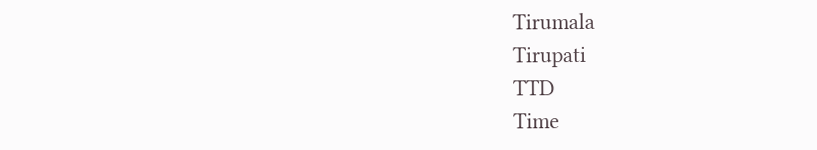Tirumala
Tirupati
TTD
Time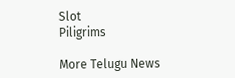Slot
Piligrims

More Telugu News